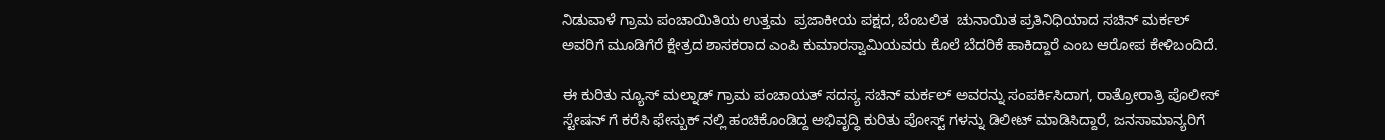ನಿಡುವಾಳೆ ಗ್ರಾಮ ಪಂಚಾಯಿತಿಯ ಉತ್ತಮ  ಪ್ರಜಾಕೀಯ ಪಕ್ಷದ, ಬೆಂಬಲಿತ  ಚುನಾಯಿತ ಪ್ರತಿನಿಧಿಯಾದ ಸಚಿನ್ ಮರ್ಕಲ್ ಅವರಿಗೆ ಮೂಡಿಗೆರೆ ಕ್ಷೇತ್ರದ ಶಾಸಕರಾದ ಎಂಪಿ ಕುಮಾರಸ್ವಾಮಿಯವರು ಕೊಲೆ ಬೆದರಿಕೆ ಹಾಕಿದ್ದಾರೆ ಎಂಬ ಆರೋಪ ಕೇಳಿಬಂದಿದೆ.

ಈ ಕುರಿತು ನ್ಯೂಸ್ ಮಲ್ನಾಡ್ ಗ್ರಾಮ ಪಂಚಾಯತ್ ಸದಸ್ಯ ಸಚಿನ್ ಮರ್ಕಲ್ ಅವರನ್ನು ಸಂಪರ್ಕಿಸಿದಾಗ, ರಾತ್ರೋರಾತ್ರಿ ಪೊಲೀಸ್ ಸ್ಟೇಷನ್ ಗೆ ಕರೆಸಿ ಫೇಸ್ಬುಕ್ ನಲ್ಲಿ ಹಂಚಿಕೊಂಡಿದ್ದ ಅಭಿವೃದ್ಧಿ ಕುರಿತು ಪೋಸ್ಟ್ ಗಳನ್ನು ಡಿಲೀಟ್ ಮಾಡಿಸಿದ್ದಾರೆ, ಜನಸಾಮಾನ್ಯರಿಗೆ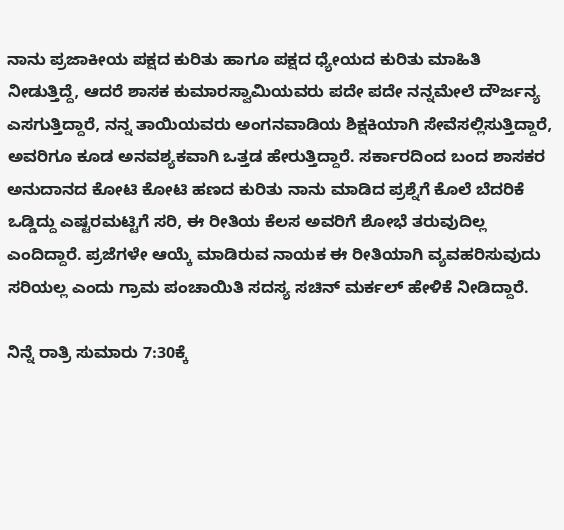ನಾನು ಪ್ರಜಾಕೀಯ ಪಕ್ಷದ ಕುರಿತು ಹಾಗೂ ಪಕ್ಷದ ಧ್ಯೇಯದ ಕುರಿತು ಮಾಹಿತಿ ನೀಡುತ್ತಿದ್ದೆ, ಆದರೆ ಶಾಸಕ ಕುಮಾರಸ್ವಾಮಿಯವರು ಪದೇ ಪದೇ ನನ್ನಮೇಲೆ ದೌರ್ಜನ್ಯ ಎಸಗುತ್ತಿದ್ದಾರೆ, ನನ್ನ ತಾಯಿಯವರು ಅಂಗನವಾಡಿಯ ಶಿಕ್ಷಕಿಯಾಗಿ ಸೇವೆಸಲ್ಲಿಸುತ್ತಿದ್ದಾರೆ, ಅವರಿಗೂ ಕೂಡ ಅನವಶ್ಯಕವಾಗಿ ಒತ್ತಡ ಹೇರುತ್ತಿದ್ದಾರೆ. ಸರ್ಕಾರದಿಂದ ಬಂದ ಶಾಸಕರ ಅನುದಾನದ ಕೋಟಿ ಕೋಟಿ ಹಣದ ಕುರಿತು ನಾನು ಮಾಡಿದ ಪ್ರಶ್ನೆಗೆ ಕೊಲೆ ಬೆದರಿಕೆ ಒಡ್ಡಿದ್ದು ಎಷ್ಟರಮಟ್ಟಿಗೆ ಸರಿ, ಈ ರೀತಿಯ ಕೆಲಸ ಅವರಿಗೆ ಶೋಭೆ ತರುವುದಿಲ್ಲ ಎಂದಿದ್ದಾರೆ. ಪ್ರಜೆಗಳೇ ಆಯ್ಕೆ ಮಾಡಿರುವ ನಾಯಕ ಈ ರೀತಿಯಾಗಿ ವ್ಯವಹರಿಸುವುದು ಸರಿಯಲ್ಲ ಎಂದು ಗ್ರಾಮ ಪಂಚಾಯಿತಿ ಸದಸ್ಯ ಸಚಿನ್ ಮರ್ಕಲ್ ಹೇಳಿಕೆ ನೀಡಿದ್ದಾರೆ.

ನಿನ್ನೆ ರಾತ್ರಿ ಸುಮಾರು 7:30ಕ್ಕೆ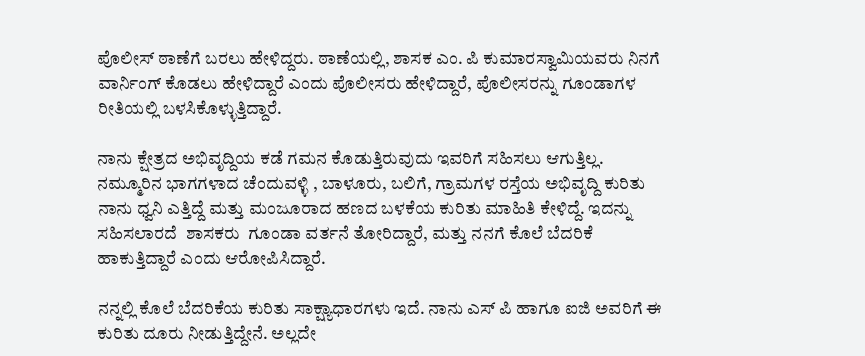ಪೊಲೀಸ್ ಠಾಣೆಗೆ ಬರಲು ಹೇಳಿದ್ದರು. ಠಾಣೆಯಲ್ಲಿ, ಶಾಸಕ ಎಂ. ಪಿ ಕುಮಾರಸ್ವಾಮಿಯವರು ನಿನಗೆ ವಾರ್ನಿಂಗ್ ಕೊಡಲು ಹೇಳಿದ್ದಾರೆ ಎಂದು ಪೊಲೀಸರು ಹೇಳಿದ್ದಾರೆ, ಪೊಲೀಸರನ್ನು ಗೂಂಡಾಗಳ ರೀತಿಯಲ್ಲಿ ಬಳಸಿಕೊಳ್ಳುತ್ತಿದ್ದಾರೆ.

ನಾನು ಕ್ಷೇತ್ರದ ಅಭಿವೃದ್ದಿಯ ಕಡೆ ಗಮನ ಕೊಡುತ್ತಿರುವುದು ಇವರಿಗೆ ಸಹಿಸಲು ಆಗುತ್ತಿಲ್ಲ. ನಮ್ಮೂರಿನ ಭಾಗಗಳಾದ ಚೆಂದುವಳ್ಳಿ , ಬಾಳೂರು, ಬಲಿಗೆ, ಗ್ರಾಮಗಳ ರಸ್ತೆಯ ಅಭಿವೃದ್ದಿ ಕುರಿತು ನಾನು ಧ್ವನಿ ಎತ್ತಿದ್ದೆ ಮತ್ತು ಮಂಜೂರಾದ ಹಣದ ಬಳಕೆಯ ಕುರಿತು ಮಾಹಿತಿ ಕೇಳಿದ್ದೆ. ಇದನ್ನು ಸಹಿಸಲಾರದೆ  ಶಾಸಕರು  ಗೂಂಡಾ ವರ್ತನೆ ತೋರಿದ್ದಾರೆ, ಮತ್ತು ನನಗೆ ಕೊಲೆ ಬೆದರಿಕೆ ಹಾಕುತ್ತಿದ್ದಾರೆ ಎಂದು ಆರೋಪಿಸಿದ್ದಾರೆ.

ನನ್ನಲ್ಲಿ ಕೊಲೆ ಬೆದರಿಕೆಯ ಕುರಿತು ಸಾಕ್ಷ್ಯಾಧಾರಗಳು ಇದೆ. ನಾನು ಎಸ್ ಪಿ ಹಾಗೂ ಐಜಿ ಅವರಿಗೆ ಈ ಕುರಿತು ದೂರು ನೀಡುತ್ತಿದ್ದೇನೆ. ಅಲ್ಲದೇ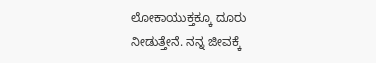ಲೋಕಾಯುಕ್ತಕ್ಕೂ ದೂರು ನೀಡುತ್ತೇನೆ. ನನ್ನ ಜೀವಕ್ಕೆ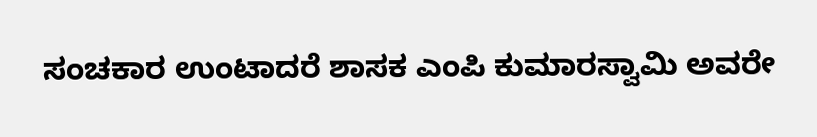ಸಂಚಕಾರ ಉಂಟಾದರೆ ಶಾಸಕ ಎಂಪಿ ಕುಮಾರಸ್ವಾಮಿ ಅವರೇ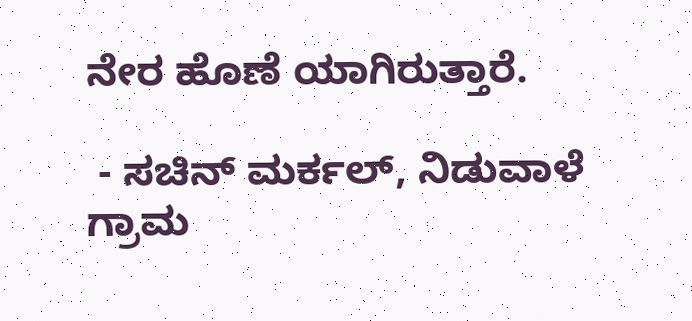ನೇರ ಹೊಣೆ ಯಾಗಿರುತ್ತಾರೆ.

 - ಸಚಿನ್ ಮರ್ಕಲ್, ನಿಡುವಾಳೆ ಗ್ರಾಮ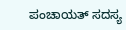ಪಂಚಾಯತ್ ಸದಸ್ಯ